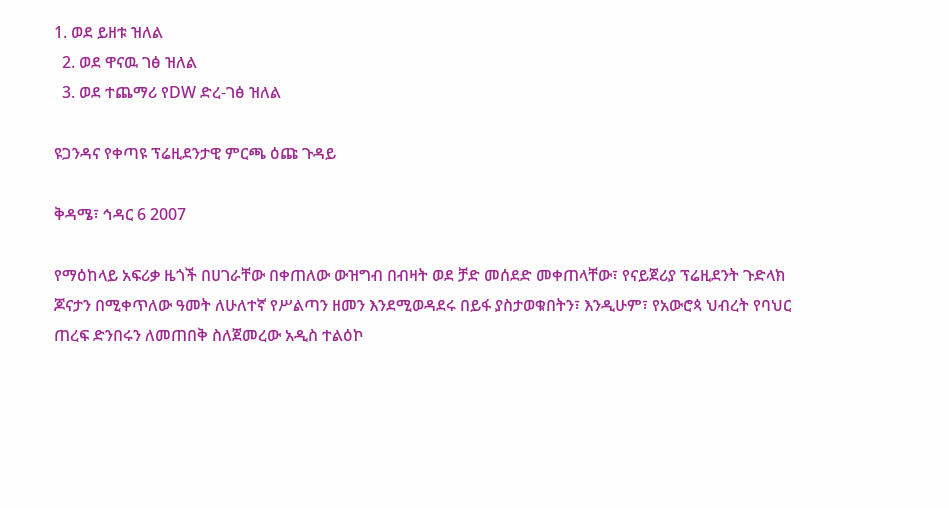1. ወደ ይዘቱ ዝለል
  2. ወደ ዋናዉ ገፅ ዝለል
  3. ወደ ተጨማሪ የDW ድረ-ገፅ ዝለል

ዩጋንዳና የቀጣዩ ፕሬዚደንታዊ ምርጫ ዕጩ ጉዳይ

ቅዳሜ፣ ኅዳር 6 2007

የማዕከላይ አፍሪቃ ዜጎች በሀገራቸው በቀጠለው ውዝግብ በብዛት ወደ ቻድ መሰደድ መቀጠላቸው፣ የናይጀሪያ ፕሬዚደንት ጉድላክ ጆናታን በሚቀጥለው ዓመት ለሁለተኛ የሥልጣን ዘመን እንደሚወዳደሩ በይፋ ያስታወቁበትን፣ እንዲሁም፣ የአውሮጳ ህብረት የባህር ጠረፍ ድንበሩን ለመጠበቅ ስለጀመረው አዲስ ተልዕኮ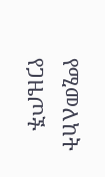የሚመለከት የጋዜጦች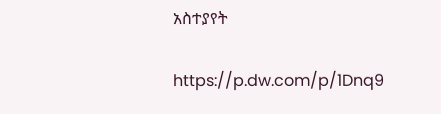አስተያየት

https://p.dw.com/p/1Dnq9